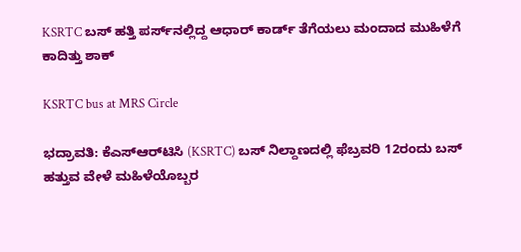KSRTC ಬಸ್‌ ಹತ್ತಿ ಪರ್ಸ್‌ನಲ್ಲಿದ್ದ ಆಧಾರ್‌ ಕಾರ್ಡ್‌ ತೆಗೆಯಲು ಮಂದಾದ ಮುಹಿಳೆಗೆ ಕಾದಿತ್ತು ಶಾಕ್

KSRTC bus at MRS Circle

ಭದ್ರಾವತಿ: ಕೆಎಸ್ಆರ್‌ಟಿಸಿ (KSRTC) ಬಸ್ ನಿಲ್ದಾಣದಲ್ಲಿ ಫೆಬ್ರವರಿ 12ರಂದು ಬಸ್ ಹತ್ತುವ ವೇಳೆ ಮಹಿಳೆಯೊಬ್ಬರ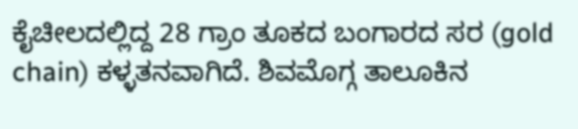ಕೈಚೀಲದಲ್ಲಿದ್ದ 28 ಗ್ರಾಂ ತೂಕದ ಬಂಗಾರದ ಸರ (gold chain) ಕಳ್ಳತನವಾಗಿದೆ. ಶಿವಮೊಗ್ಗ ತಾಲೂಕಿನ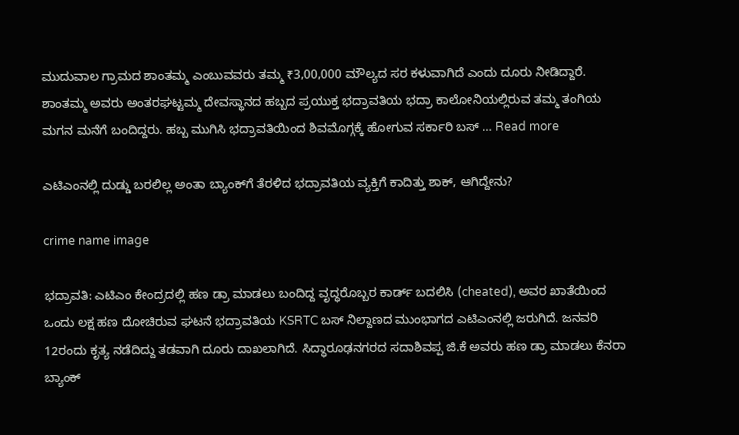ಮುದುವಾಲ ಗ್ರಾಮದ ಶಾಂತಮ್ಮ ಎಂಬುವವರು ತಮ್ಮ ₹3,00,000 ಮೌಲ್ಯದ ಸರ ಕಳುವಾಗಿದೆ ಎಂದು ದೂರು ನೀಡಿದ್ದಾರೆ. ಶಾಂತಮ್ಮ ಅವರು ಅಂತರಘಟ್ಟಮ್ಮ ದೇವಸ್ಥಾನದ ಹಬ್ಬದ ಪ್ರಯುಕ್ತ ಭದ್ರಾವತಿಯ ಭದ್ರಾ ಕಾಲೋನಿಯಲ್ಲಿರುವ ತಮ್ಮ ತಂಗಿಯ ಮಗನ ಮನೆಗೆ ಬಂದಿದ್ದರು. ಹಬ್ಬ ಮುಗಿಸಿ ಭದ್ರಾವತಿಯಿಂದ ಶಿವಮೊಗ್ಗಕ್ಕೆ ಹೋಗುವ ಸರ್ಕಾರಿ ಬಸ್ … Read more

ಎಟಿಎಂನಲ್ಲಿ ದುಡ್ಡು ಬರಲಿಲ್ಲ ಅಂತಾ ಬ್ಯಾಂಕ್‌ಗೆ ತೆರಳಿದ ಭದ್ರಾವತಿಯ ವ್ಯಕ್ತಿಗೆ ಕಾದಿತ್ತು ಶಾಕ್‌, ಆಗಿದ್ದೇನು?

crime name image

ಭದ್ರಾವತಿ: ಎಟಿಎಂ ಕೇಂದ್ರದಲ್ಲಿ ಹಣ ಡ್ರಾ ಮಾಡಲು ಬಂದಿದ್ದ ವೃದ್ಧರೊಬ್ಬರ ಕಾರ್ಡ್ ಬದಲಿಸಿ (cheated), ಅವರ ಖಾತೆಯಿಂದ ಒಂದು ಲಕ್ಷ ಹಣ ದೋಚಿರುವ ಘಟನೆ ಭದ್ರಾವತಿಯ KSRTC ಬಸ್ ನಿಲ್ದಾಣದ ಮುಂಭಾಗದ ಎಟಿಎಂನಲ್ಲಿ ಜರುಗಿದೆ. ಜನವರಿ 12ರಂದು ಕೃತ್ಯ ನಡೆದಿದ್ದು ತಡವಾಗಿ ದೂರು ದಾಖಲಾಗಿದೆ. ಸಿದ್ಧಾರೂಢನಗರದ ಸದಾಶಿವಪ್ಪ ಜಿ.ಕೆ ಅವರು ಹಣ ಡ್ರಾ ಮಾಡಲು ಕೆನರಾ ಬ್ಯಾಂಕ್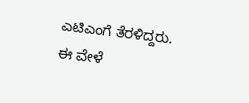ಎಟಿಎಂಗೆ ತೆರಳಿದ್ದರು. ಈ ವೇಳೆ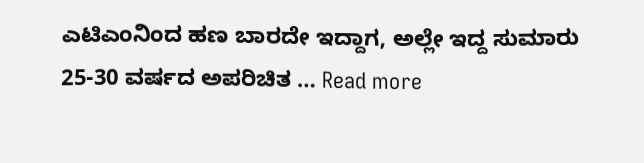ಎಟಿಎಂನಿಂದ ಹಣ ಬಾರದೇ ಇದ್ದಾಗ, ಅಲ್ಲೇ ಇದ್ದ ಸುಮಾರು 25-30 ವರ್ಷದ ಅಪರಿಚಿತ … Read more